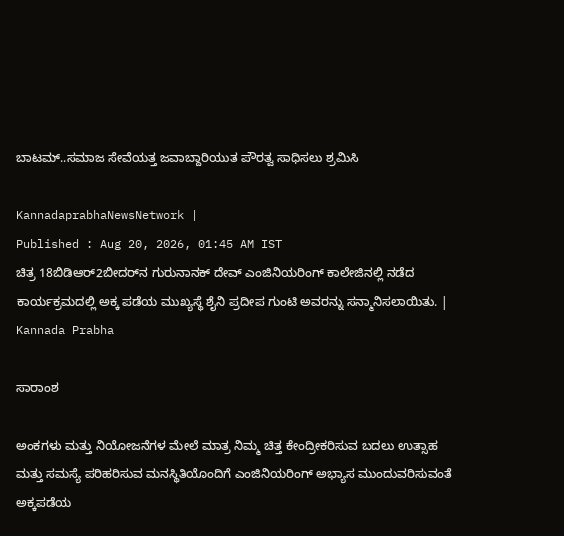ಬಾಟಮ್‌..ಸಮಾಜ ಸೇವೆಯತ್ತ ಜವಾಬ್ದಾರಿಯುತ ಪೌರತ್ವ ಸಾಧಿಸಲು ಶ್ರಮಿಸಿ

KannadaprabhaNewsNetwork |
Published : Aug 20, 2026, 01:45 AM IST
ಚಿತ್ರ 18ಬಿಡಿಆರ್2ಬೀದರ್‌ನ ಗುರುನಾನಕ್‌ ದೇವ್‌ ಎಂಜಿನಿಯರಿಂಗ್‌ ಕಾಲೇಜಿನಲ್ಲಿ ನಡೆದ ಕಾರ್ಯಕ್ರಮದಲ್ಲಿ ಅಕ್ಕ ಪಡೆಯ ಮುಖ್ಯಸ್ಥೆ ಶೈನಿ ಪ್ರದೀಪ ಗುಂಟಿ ಅವರನ್ನು ಸನ್ಮಾನಿಸಲಾಯಿತು. | Kannada Prabha

ಸಾರಾಂಶ

ಅಂಕಗಳು ಮತ್ತು ನಿಯೋಜನೆಗಳ ಮೇಲೆ ಮಾತ್ರ ನಿಮ್ಮ ಚಿತ್ತ ಕೇಂದ್ರೀಕರಿಸುವ ಬದಲು ಉತ್ಸಾಹ ಮತ್ತು ಸಮಸ್ಯೆ ಪರಿಹರಿಸುವ ಮನಸ್ಥಿತಿಯೊಂದಿಗೆ ಎಂಜಿನಿಯರಿಂಗ್‌ ಅಭ್ಯಾಸ ಮುಂದುವರಿಸುವಂತೆ ಅಕ್ಕಪಡೆಯ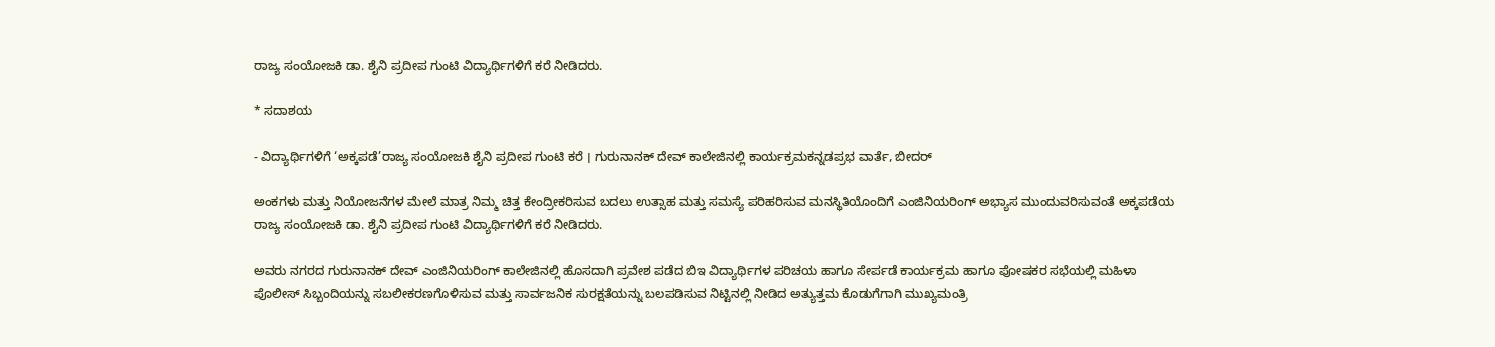ರಾಜ್ಯ ಸಂಯೋಜಕಿ ಡಾ. ಶೈನಿ ಪ್ರದೀಪ ಗುಂಟಿ ವಿದ್ಯಾರ್ಥಿಗಳಿಗೆ ಕರೆ ನೀಡಿದರು.

* ಸದಾಶಯ

- ವಿದ್ಯಾರ್ಥಿಗಳಿಗೆ ‘ಅಕ್ಕಪಡೆ’ರಾಜ್ಯ ಸಂಯೋಜಕಿ ಶೈನಿ ಪ್ರದೀಪ ಗುಂಟಿ ಕರೆ । ಗುರುನಾನಕ್‌ ದೇವ್‌ ಕಾಲೇಜಿನಲ್ಲಿ ಕಾರ್ಯಕ್ರಮಕನ್ನಡಪ್ರಭ ವಾರ್ತೆ, ಬೀದರ್‌

ಅಂಕಗಳು ಮತ್ತು ನಿಯೋಜನೆಗಳ ಮೇಲೆ ಮಾತ್ರ ನಿಮ್ಮ ಚಿತ್ತ ಕೇಂದ್ರೀಕರಿಸುವ ಬದಲು ಉತ್ಸಾಹ ಮತ್ತು ಸಮಸ್ಯೆ ಪರಿಹರಿಸುವ ಮನಸ್ಥಿತಿಯೊಂದಿಗೆ ಎಂಜಿನಿಯರಿಂಗ್‌ ಅಭ್ಯಾಸ ಮುಂದುವರಿಸುವಂತೆ ಅಕ್ಕಪಡೆಯ ರಾಜ್ಯ ಸಂಯೋಜಕಿ ಡಾ. ಶೈನಿ ಪ್ರದೀಪ ಗುಂಟಿ ವಿದ್ಯಾರ್ಥಿಗಳಿಗೆ ಕರೆ ನೀಡಿದರು.

ಅವರು ನಗರದ ಗುರುನಾನಕ್‌ ದೇವ್‌ ಎಂಜಿನಿಯರಿಂಗ್‌ ಕಾಲೇಜಿನಲ್ಲಿ ಹೊಸದಾಗಿ ಪ್ರವೇಶ ಪಡೆದ ಬಿಇ ವಿದ್ಯಾರ್ಥಿಗಳ ಪರಿಚಯ ಹಾಗೂ ಸೇರ್ಪಡೆ ಕಾರ್ಯಕ್ರಮ ಹಾಗೂ ಪೋಷಕರ ಸಭೆಯಲ್ಲಿ ಮಹಿಳಾ ಪೊಲೀಸ್‌ ಸಿಬ್ಬಂದಿಯನ್ನು ಸಬಲೀಕರಣಗೊಳಿಸುವ ಮತ್ತು ಸಾರ್ವಜನಿಕ ಸುರಕ್ಷತೆಯನ್ನು ಬಲಪಡಿಸುವ ನಿಟ್ಟಿನಲ್ಲಿ ನೀಡಿದ ಅತ್ಯುತ್ತಮ ಕೊಡುಗೆಗಾಗಿ ಮುಖ್ಯಮಂತ್ರಿ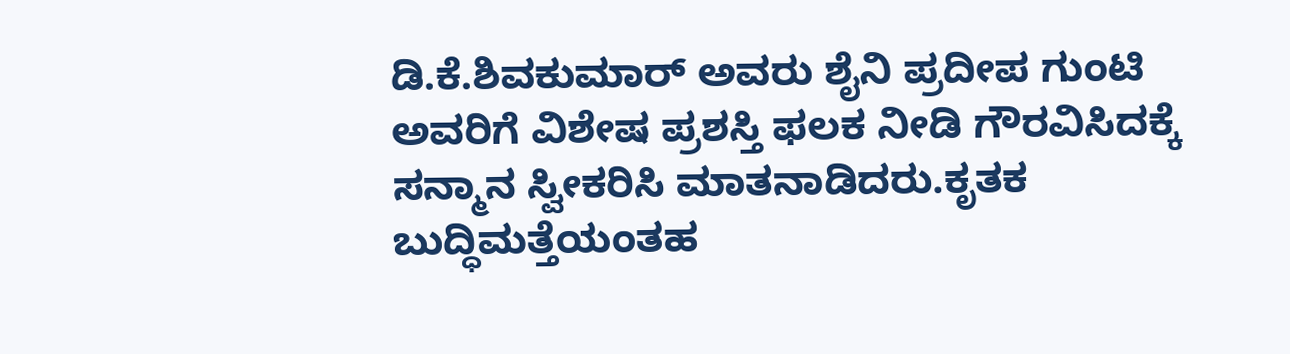ಡಿ.ಕೆ.ಶಿವಕುಮಾರ್‌ ಅವರು ಶೈನಿ ಪ್ರದೀಪ ಗುಂಟಿ ಅವರಿಗೆ ವಿಶೇಷ ಪ್ರಶಸ್ತಿ ಫಲಕ ನೀಡಿ ಗೌರವಿಸಿದಕ್ಕೆ ಸನ್ಮಾನ ಸ್ವೀಕರಿಸಿ ಮಾತನಾಡಿದರು.ಕೃತಕ ಬುದ್ಧಿಮತ್ತೆಯಂತಹ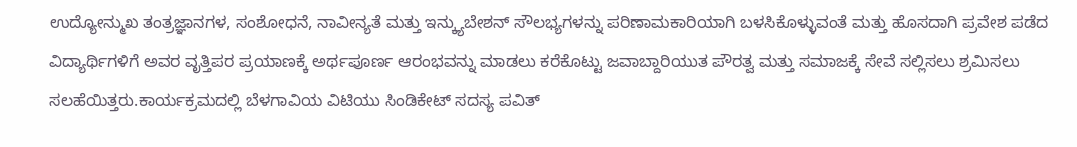ಉದ್ಯೋನ್ಮುಖ ತಂತ್ರಜ್ಞಾನಗಳ, ಸಂಶೋಧನೆ, ನಾವೀನ್ಯತೆ ಮತ್ತು ಇನ್ಕ್ಯುಬೇಶನ್ ಸೌಲಭ್ಯಗಳನ್ನು ಪರಿಣಾಮಕಾರಿಯಾಗಿ ಬಳಸಿಕೊಳ್ಳುವಂತೆ ಮತ್ತು ಹೊಸದಾಗಿ ಪ್ರವೇಶ ಪಡೆದ ವಿದ್ಯಾರ್ಥಿಗಳಿಗೆ ಅವರ ವೃತ್ತಿಪರ ಪ್ರಯಾಣಕ್ಕೆ ಅರ್ಥಪೂರ್ಣ ಆರಂಭವನ್ನು ಮಾಡಲು ಕರೆಕೊಟ್ಟು ಜವಾಬ್ದಾರಿಯುತ ಪೌರತ್ವ ಮತ್ತು ಸಮಾಜಕ್ಕೆ ಸೇವೆ ಸಲ್ಲಿಸಲು ಶ್ರಮಿಸಲು ಸಲಹೆಯಿತ್ತರು.ಕಾರ್ಯಕ್ರಮದಲ್ಲಿ ಬೆಳಗಾವಿಯ ವಿಟಿಯು ಸಿಂಡಿಕೇಟ್‌ ಸದಸ್ಯ ಪವಿತ್‌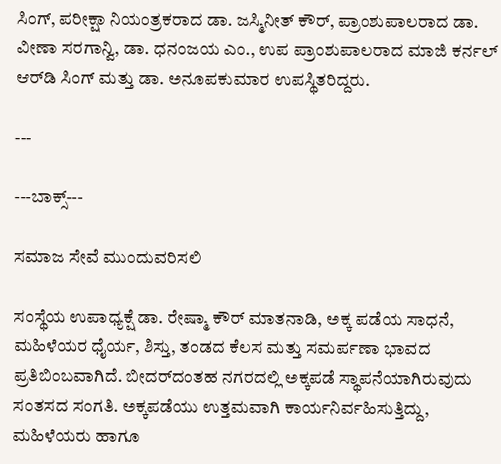ಸಿಂಗ್‌, ಪರೀಕ್ಷಾ ನಿಯಂತ್ರಕರಾದ ಡಾ. ಜಸ್ಮಿನೀತ್‌ ಕೌರ್‌, ಪ್ರಾಂಶುಪಾಲರಾದ ಡಾ. ವೀಣಾ ಸರಗಾನ್ವಿ, ಡಾ. ಧನಂಜಯ ಎಂ., ಉಪ ಪ್ರಾಂಶುಪಾಲರಾದ ಮಾಜಿ ಕರ್ನಲ್‌ ಆರ್‌ಡಿ ಸಿಂಗ್‌ ಮತ್ತು ಡಾ. ಅನೂಪಕುಮಾರ ಉಪಸ್ಥಿತರಿದ್ದರು.

---

---ಬಾಕ್ಸ್‌---

ಸಮಾಜ ಸೇವೆ ಮುಂದುವರಿಸಲಿ

ಸಂಸ್ಥೆಯ ಉಪಾಧ್ಯಕ್ಷೆ ಡಾ. ರೇಷ್ಮಾ ಕೌರ್‌ ಮಾತನಾಡಿ, ಅಕ್ಕ ಪಡೆಯ ಸಾಧನೆ, ಮಹಿಳೆಯರ ಧೈರ್ಯ, ಶಿಸ್ತು, ತಂಡದ ಕೆಲಸ ಮತ್ತು ಸಮರ್ಪಣಾ ಭಾವದ ಪ್ರತಿಬಿಂಬವಾಗಿದೆ. ಬೀದರ್‌ದಂತಹ ನಗರದಲ್ಲಿ ಅಕ್ಕಪಡೆ ಸ್ಥಾಪನೆಯಾಗಿರುವುದು ಸಂತಸದ ಸಂಗತಿ. ಅಕ್ಕಪಡೆಯು ಉತ್ತಮವಾಗಿ ಕಾರ್ಯನಿರ್ವಹಿಸುತ್ತಿದ್ದು, ಮಹಿಳೆಯರು ಹಾಗೂ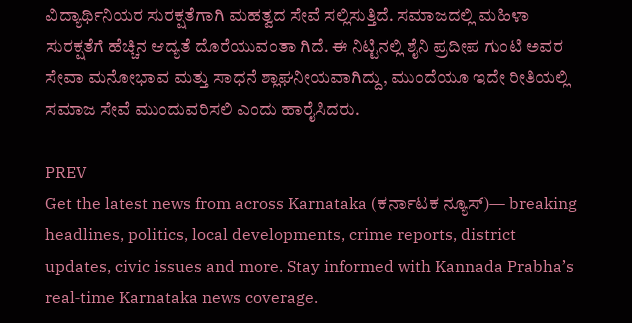ವಿದ್ಯಾರ್ಥಿನಿಯರ ಸುರಕ್ಷತೆಗಾಗಿ ಮಹತ್ವದ ಸೇವೆ ಸಲ್ಲಿಸುತ್ತಿದೆ. ಸಮಾಜದಲ್ಲಿ ಮಹಿಳಾ ಸುರಕ್ಷತೆಗೆ ಹೆಚ್ಚಿನ ಆದ್ಯತೆ ದೊರೆಯುವಂತಾ ಗಿದೆ. ಈ ನಿಟ್ಟಿನಲ್ಲಿ ಶೈನಿ ಪ್ರದೀಪ ಗುಂಟಿ ಅವರ ಸೇವಾ ಮನೋಭಾವ ಮತ್ತು ಸಾಧನೆ ಶ್ಲಾಘನೀಯವಾಗಿದ್ದು, ಮುಂದೆಯೂ ಇದೇ ರೀತಿಯಲ್ಲಿ ಸಮಾಜ ಸೇವೆ ಮುಂದುವರಿಸಲಿ ಎಂದು ಹಾರೈಸಿದರು.

PREV
Get the latest news from across Karnataka (ಕರ್ನಾಟಕ ನ್ಯೂಸ್)— breaking headlines, politics, local developments, crime reports, district updates, civic issues and more. Stay informed with Kannada Prabha’s real‑time Karnataka news coverage.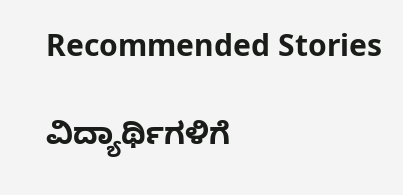Recommended Stories

ವಿದ್ಯಾರ್ಥಿಗಳಿಗೆ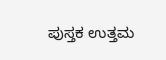ಪುಸ್ತಕ ಉತ್ತಮ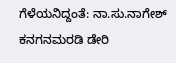ಗೆಳೆಯನಿದ್ದಂತೆ: ನಾ.ಸು.ನಾಗೇಶ್‌
ಕನಗನಮರಡಿ ಡೇರಿ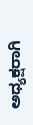ಅಧ್ಯಕ್ಷರಾಗಿ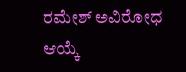ರಮೇಶ್ ಅವಿರೋಧ ಆಯ್ಕೆ